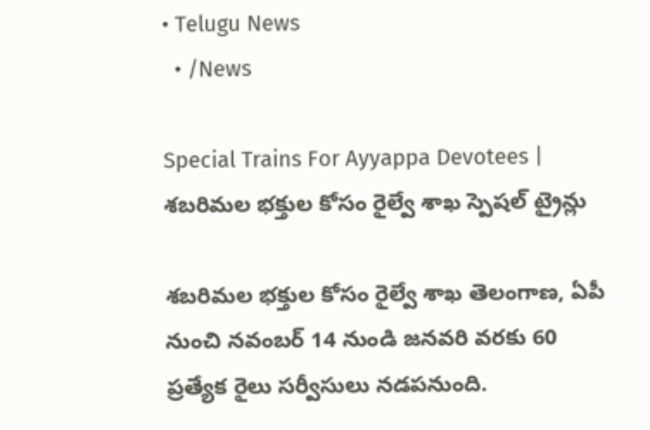• Telugu News
  • /News

Special Trains For Ayyappa Devotees | శబరిమల భక్తుల కోసం రైల్వే శాఖ స్పెషల్ ట్రైన్లు

శబరిమల భక్తుల కోసం రైల్వే శాఖ తెలంగాణ, ఏపీ నుంచి నవంబర్‌ 14 నుండి జనవరి వరకు 60 ప్రత్యేక రైలు సర్వీసులు నడపనుంది.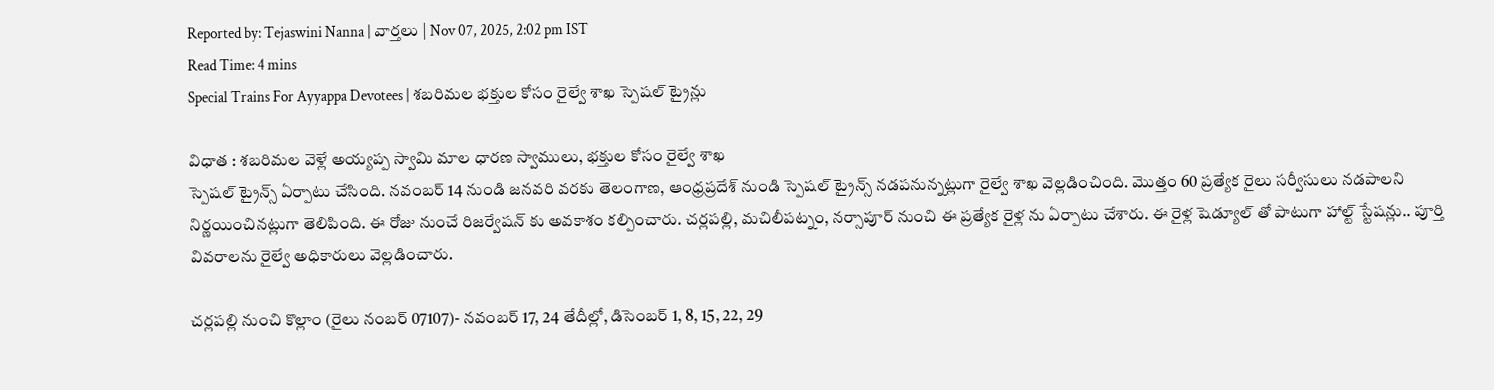Reported by: Tejaswini Nanna | వార్త‌లు | Nov 07, 2025, 2:02 pm IST
Read Time: 4 mins
Special Trains For Ayyappa Devotees | శబరిమల భక్తుల కోసం రైల్వే శాఖ స్పెషల్ ట్రైన్లు

విధాత : శబరిమల వెళ్లే అయ్యప్ప స్వామి మాల ధారణ స్వాములు, భక్తుల కోసం రైల్వే శాఖ
స్పెషల్ ట్రైన్స్ ఏర్పాటు చేసింది. నవంబర్ 14 నుండి జనవరి వరకు తెలంగాణ, ఆంధ్రప్రదేశ్ నుండి స్పెషల్ ట్రైన్స్ నడపనున్నట్లుగా రైల్వే శాఖ వెల్లడించింది. మొత్తం 60 ప్రత్యేక రైలు సర్వీసులు నడపాలని నిర్ణయించినట్లుగా తెలిపింది. ఈ రోజు నుంచే రిజర్వేషన్ కు అవకాశం కల్పించారు. చర్లపల్లి, మచిలీపట్నం, నర్సాపూర్ నుంచి ఈ ప్రత్యేక రైళ్ల ను ఏర్పాటు చేశారు. ఈ రైళ్ల షెడ్యూల్ తో పాటుగా హాల్ట్ స్టేషన్లు.. పూర్తి వివరాలను రైల్వే అధికారులు వెల్లడించారు.

చర్లపల్లి నుంచి కొల్లాం (రైలు నంబర్‌ 07107)- నవంబర్‌ 17, 24 తేదీల్లో, డిసెంబర్‌ 1, 8, 15, 22, 29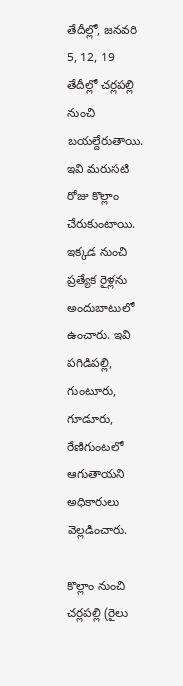తేదీల్లో, జనవరి 5, 12, 19 తేదీల్లో చర్లపల్లి నుంచి బయల్దేరుతాయి. ఇవి మరుసటి రోజు కొల్లాం చేరుకుంటాయి. ఇక్కడ నుంచి ప్రత్యేక రైళ్లను అందుబాటులో ఉంచారు. ఇవి పగిడిపల్లి, గుంటూరు, గూడూరు, రేణిగుంటలో ఆగుతాయని అధికారులు వెల్లడించారు.

కొల్లాం నుంచి చర్లపల్లి (రైలు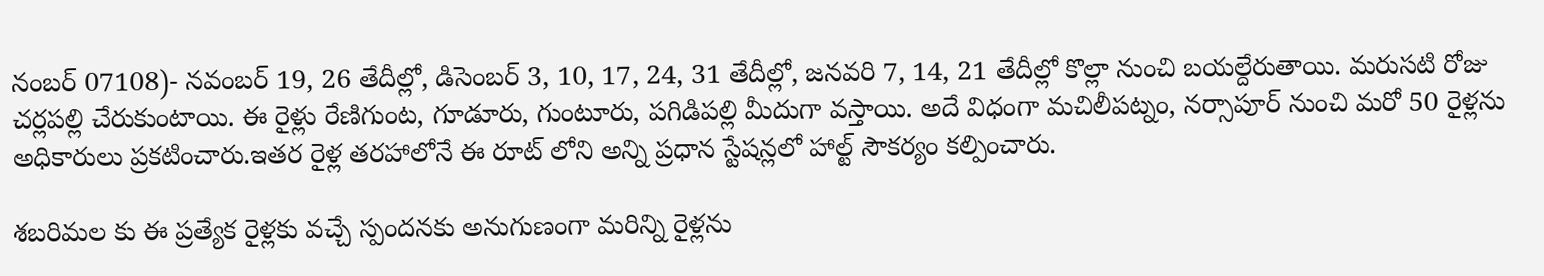నంబర్‌ 07108)- నవంబర్‌ 19, 26 తేదీల్లో, డిసెంబర్‌ 3, 10, 17, 24, 31 తేదీల్లో, జనవరి 7, 14, 21 తేదీల్లో కొల్లా నుంచి బయల్దేరుతాయి. మరుసటి రోజు చర్లపల్లి చేరుకుంటాయి. ఈ రైళ్లు రేణిగుంట, గూడూరు, గుంటూరు, పగిడిపల్లి మీదుగా వస్తాయి. అదే విధంగా మచిలీపట్నం, నర్సాపూర్ నుంచి మరో 50 రైళ్లను అధికారులు ప్రకటించారు.ఇతర రైళ్ల తరహాలోనే ఈ రూట్ లోని అన్ని ప్రధాన స్టేషన్లలో హాల్ట్ సౌకర్యం కల్పించారు.

శబరిమల కు ఈ ప్రత్యేక రైళ్లకు వచ్చే స్పందనకు అనుగుణంగా మరిన్ని రైళ్లను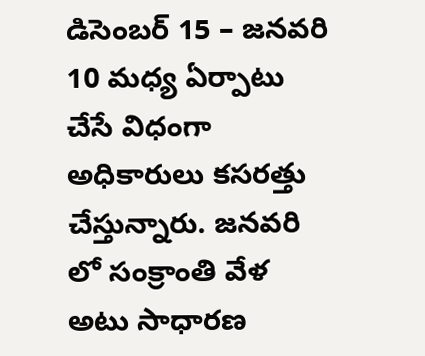డిసెంబర్ 15 – జనవరి 10 మధ్య ఏర్పాటు చేసే విధంగా అధికారులు కసరత్తు చేస్తున్నారు. జనవరి లో సంక్రాంతి వేళ అటు సాధారణ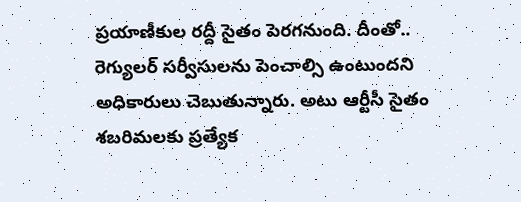ప్రయాణీకుల రద్దీ సైతం పెరగనుంది. దీంతో.. రెగ్యులర్ సర్వీసులను పెంచాల్సి ఉంటుందని అధికారులు చెబుతున్నారు. అటు ఆర్టీసీ సైతం శబరిమలకు ప్రత్యేక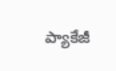ప్యాకేజీ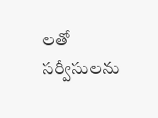లతో సర్వీసులను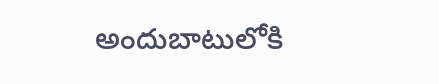అందుబాటులోకి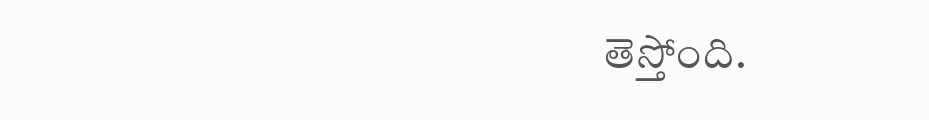తెస్తోంది.